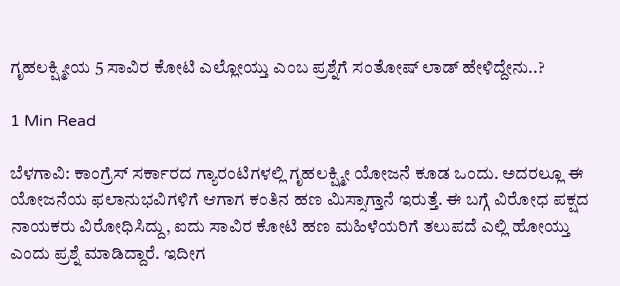ಗೃಹಲಕ್ಷ್ಮೀಯ 5 ಸಾವಿರ‌ ಕೋಟಿ ಎಲ್ಲೋಯ್ತು ಎಂಬ ಪ್ರಶ್ನೆಗೆ ಸಂತೋಷ್ ಲಾಡ್ ಹೇಳಿದ್ದೇನು..?

1 Min Read

ಬೆಳಗಾವಿ: ಕಾಂಗ್ರೆಸ್ ಸರ್ಕಾರದ ಗ್ಯಾರಂಟಿಗಳಲ್ಲಿ ಗೃಹಲಕ್ಷ್ಮೀ ಯೋಜನೆ ಕೂಡ ಒಂದು. ಅದರಲ್ಲೂ ಈ ಯೋಜನೆಯ ಫಲಾನುಭವಿಗಳಿಗೆ ಆಗಾಗ ಕಂತಿನ ಹಣ ಮಿಸ್ಸಾಗ್ತಾನೆ ಇರುತ್ತೆ. ಈ ಬಗ್ಗೆ ವಿರೋಧ ಪಕ್ಷದ ನಾಯಕರು ವಿರೋಧಿಸಿದ್ದು, ಐದು ಸಾವಿರ‌ ಕೋಟಿ ಹಣ ಮಹಿಳೆಯರಿಗೆ ತಲುಪದೆ ಎಲ್ಲಿ ಹೋಯ್ತು ಎಂದು ಪ್ರಶ್ನೆ ಮಾಡಿದ್ದಾರೆ. ಇದೀಗ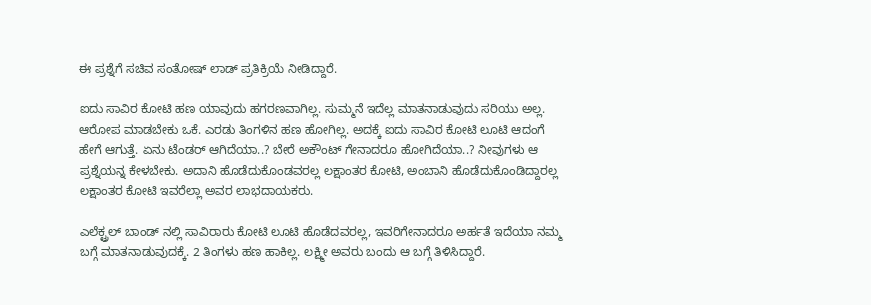ಈ ಪ್ರಶ್ನೆಗೆ ಸಚಿವ ಸಂತೋಷ್ ಲಾಡ್ ಪ್ರತಿಕ್ರಿಯೆ ನೀಡಿದ್ದಾರೆ.

ಐದು ಸಾವಿರ ಕೋಟಿ ಹಣ ಯಾವುದು ಹಗರಣವಾಗಿಲ್ಲ. ಸುಮ್ಮನೆ ಇದೆಲ್ಲ ಮಾತನಾಡುವುದು ಸರಿಯು ಅಲ್ಲ. ಆರೋಪ ಮಾಡಬೇಕು ಒಕೆ. ಎರಡು ತಿಂಗಳಿನ ಹಣ ಹೋಗಿಲ್ಲ. ಅದಕ್ಕೆ ಐದು ಸಾವಿರ ಕೋಟಿ ಲೂಟಿ ಆದಂಗೆ ಹೇಗೆ ಆಗುತ್ತೆ. ಏನು ಟೆಂಡರ್ ಆಗಿದೆಯಾ..? ಬೇರೆ ಅಕೌಂಟ್ ಗೇನಾದರೂ ಹೋಗಿದೆಯಾ..? ನೀವುಗಳು ಆ ಪ್ರಶ್ನೆಯನ್ನ ಕೇಳಬೇಕು. ಅದಾನಿ ಹೊಡೆದುಕೊಂಡವರಲ್ಲ ಲಕ್ಷಾಂತರ ಕೋಟಿ, ಅಂಬಾನಿ ಹೊಡೆದುಕೊಂಡಿದ್ದಾರಲ್ಲ ಲಕ್ಷಾಂತರ ಕೋಟಿ ಇವರೆಲ್ಲಾ ಅವರ ಲಾಭದಾಯಕರು.

ಎಲೆಕ್ಟ್ರಲ್ ಬಾಂಡ್ ನಲ್ಲಿ ಸಾವಿರಾರು ಕೋಟಿ ಲೂಟಿ ಹೊಡೆದವರಲ್ಲ, ಇವರಿಗೇನಾದರೂ ಅರ್ಹತೆ ಇದೆಯಾ ನಮ್ಮ ಬಗ್ಗೆ ಮಾತನಾಡುವುದಕ್ಕೆ. 2 ತಿಂಗಳು ಹಣ ಹಾಕಿಲ್ಲ. ಲಕ್ಷ್ಮೀ ಅವರು ಬಂದು ಆ ಬಗ್ಗೆ ತಿಳಿಸಿದ್ದಾರೆ.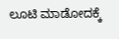ಲೂಟಿ ಮಾಡೋದಕ್ಕೆ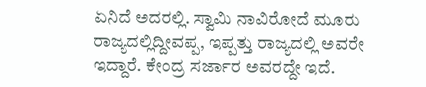ಏನಿದೆ ಅದರಲ್ಲಿ. ಸ್ವಾಮಿ ನಾವಿರೋದೆ ಮೂರು ರಾಜ್ಯದಲ್ಲಿದ್ದೀವಪ್ಪ, ಇಪ್ಪತ್ತು ರಾಜ್ಯದಲ್ಲಿ ಅವರೇ ಇದ್ದಾರೆ. ಕೇಂದ್ರ ಸರ್ಜಾರ ಅವರದ್ದೇ ಇದೆ.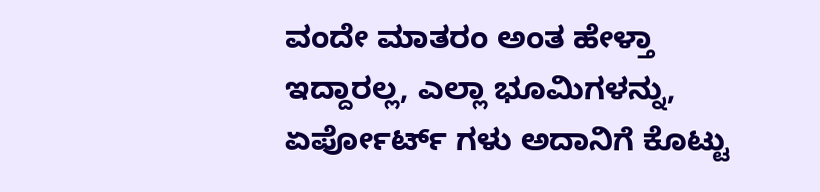ವಂದೇ ಮಾತರಂ ಅಂತ ಹೇಳ್ತಾ ಇದ್ದಾರಲ್ಲ, ಎಲ್ಲಾ ಭೂಮಿಗಳನ್ನು, ಏರ್ಪೋರ್ಟ್ ಗಳು ಅದಾನಿಗೆ ಕೊಟ್ಟು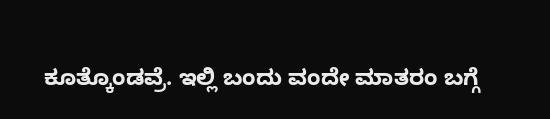ಕೂತ್ಕೊಂಡವ್ರೆ. ಇಲ್ಲಿ ಬಂದು ವಂದೇ ಮಾತರಂ ಬಗ್ಗೆ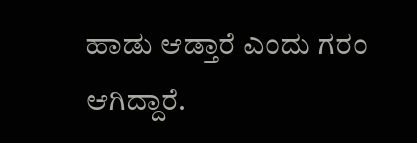ಹಾಡು ಆಡ್ತಾರೆ ಎಂದು ಗರಂ ಆಗಿದ್ದಾರೆ.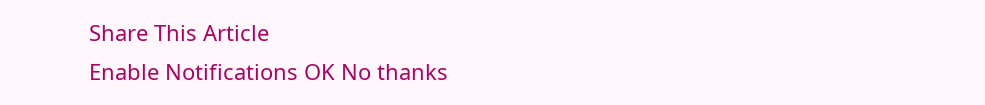Share This Article
Enable Notifications OK No thanks